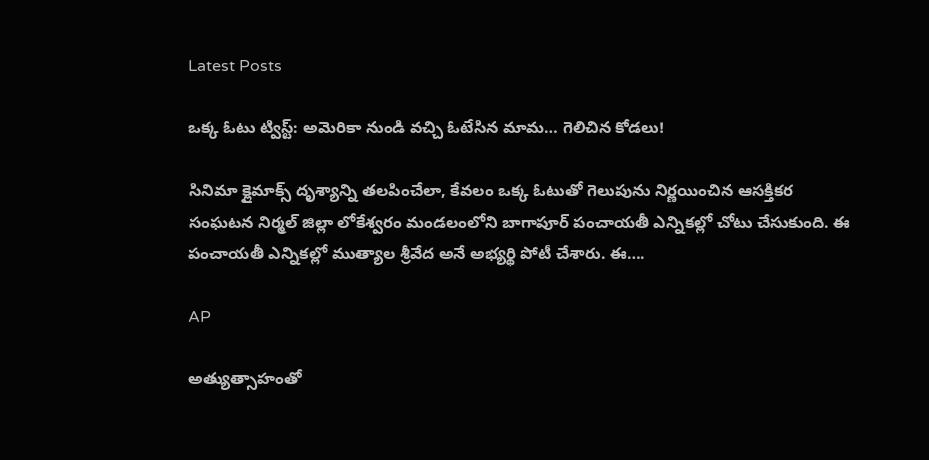Latest Posts

ఒక్క ఓటు ట్విస్ట్: అమెరికా నుండి వచ్చి ఓటేసిన మామ… గెలిచిన కోడలు!

సినిమా క్లైమాక్స్ దృశ్యాన్ని తలపించేలా, కేవలం ఒక్క ఓటుతో గెలుపును నిర్ణయించిన ఆసక్తికర సంఘటన నిర్మల్ జిల్లా లోకేశ్వరం మండలంలోని బాగాపూర్ పంచాయతీ ఎన్నికల్లో చోటు చేసుకుంది. ఈ పంచాయతీ ఎన్నికల్లో ముత్యాల శ్రీవేద అనే అభ్యర్థి పోటీ చేశారు. ఈ….

AP

అత్యుత్సాహంతో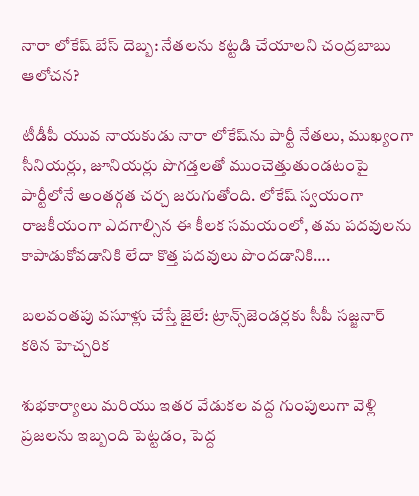నారా లోకేష్ బేస్ దెబ్బ: నేతలను కట్టడి చేయాలని చంద్రబాబు ఆలోచన?

టీడీపీ యువ నాయకుడు నారా లోకేష్‌ను పార్టీ నేతలు, ముఖ్యంగా సీనియర్లు, జూనియర్లు పొగడ్తలతో ముంచెత్తుతుండటంపై పార్టీలోనే అంతర్గత చర్చ జరుగుతోంది. లోకేష్ స్వయంగా రాజకీయంగా ఎదగాల్సిన ఈ కీలక సమయంలో, తమ పదవులను కాపాడుకోవడానికి లేదా కొత్త పదవులు పొందడానికి….

బలవంతపు వసూళ్లు చేస్తే జైలే: ట్రాన్స్‌జెండర్లకు సీపీ సజ్జనార్ కఠిన హెచ్చరిక

శుభకార్యాలు మరియు ఇతర వేడుకల వద్ద గుంపులుగా వెళ్లి ప్రజలను ఇబ్బంది పెట్టడం, పెద్ద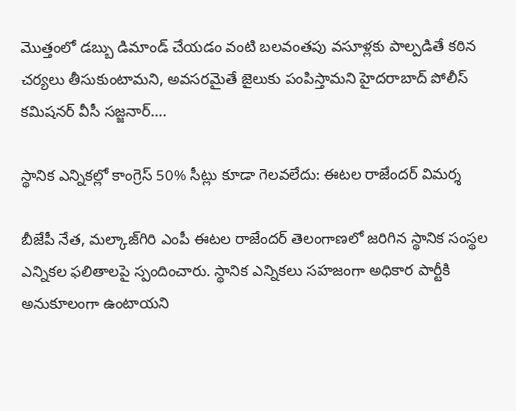మొత్తంలో డబ్బు డిమాండ్ చేయడం వంటి బలవంతపు వసూళ్లకు పాల్పడితే కఠిన చర్యలు తీసుకుంటామని, అవసరమైతే జైలుకు పంపిస్తామని హైదరాబాద్ పోలీస్ కమిషనర్ వీసీ సజ్జనార్….

స్థానిక ఎన్నికల్లో కాంగ్రెస్ 50% సీట్లు కూడా గెలవలేదు: ఈటల రాజేందర్ విమర్శ

బీజేపీ నేత, మల్కాజ్‌గిరి ఎంపీ ఈటల రాజేందర్ తెలంగాణలో జరిగిన స్థానిక సంస్థల ఎన్నికల ఫలితాలపై స్పందించారు. స్థానిక ఎన్నికలు సహజంగా అధికార పార్టీకి అనుకూలంగా ఉంటాయని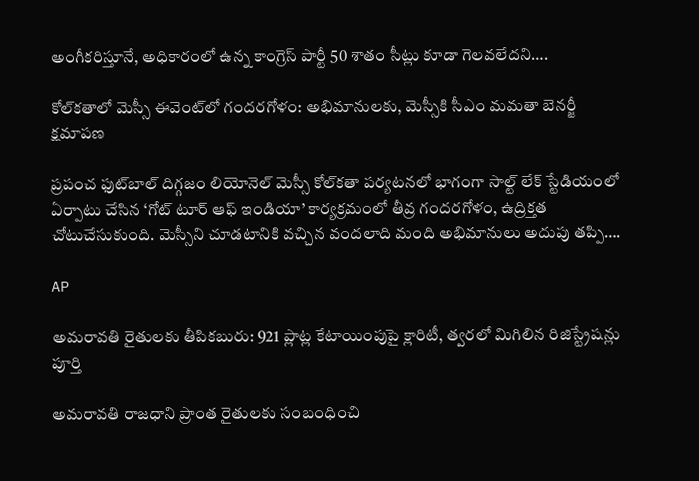అంగీకరిస్తూనే, అధికారంలో ఉన్న కాంగ్రెస్ పార్టీ 50 శాతం సీట్లు కూడా గెలవలేదని….

కోల్‌కతాలో మెస్సీ ఈవెంట్‌లో గందరగోళం: అభిమానులకు, మెస్సీకి సీఎం మమతా బెనర్జీ క్షమాపణ

ప్రపంచ ఫుట్‌బాల్ దిగ్గజం లియోనెల్ మెస్సీ కోల్‌కతా పర్యటనలో భాగంగా సాల్ట్ లేక్ స్టేడియంలో ఏర్పాటు చేసిన ‘గోట్ టూర్ ఆఫ్ ఇండియా’ కార్యక్రమంలో తీవ్ర గందరగోళం, ఉద్రిక్తత చోటుచేసుకుంది. మెస్సీని చూడటానికి వచ్చిన వందలాది మంది అభిమానులు అదుపు తప్పి….

AP

అమరావతి రైతులకు తీపికబురు: 921 ప్లాట్ల కేటాయింపుపై క్లారిటీ, త్వరలో మిగిలిన రిజిస్ట్రేషన్లు పూర్తి

అమరావతి రాజధాని ప్రాంత రైతులకు సంబంధించి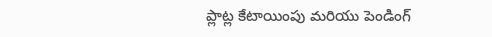ప్లాట్ల కేటాయింపు మరియు పెండింగ్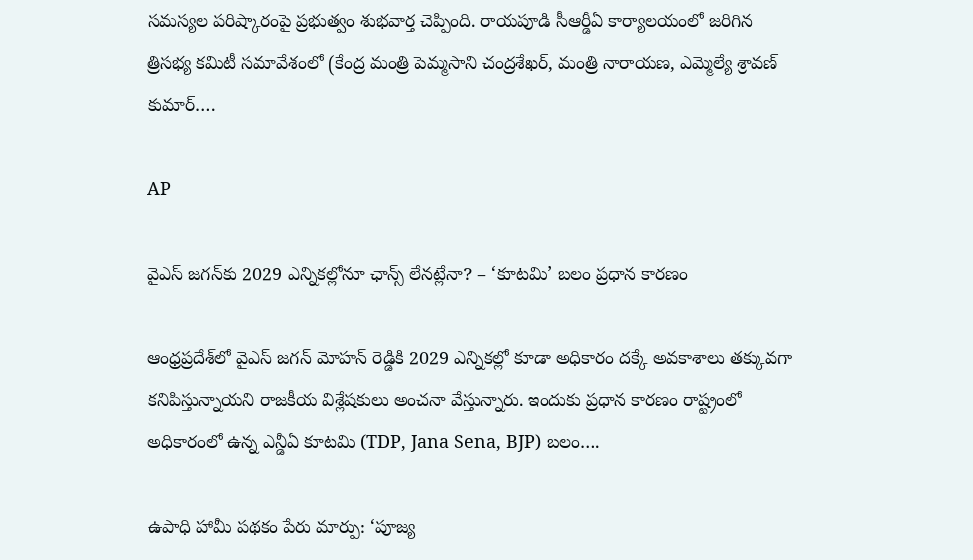సమస్యల పరిష్కారంపై ప్రభుత్వం శుభవార్త చెప్పింది. రాయపూడి సీఆర్డీఏ కార్యాలయంలో జరిగిన త్రిసభ్య కమిటీ సమావేశంలో (కేంద్ర మంత్రి పెమ్మసాని చంద్రశేఖర్, మంత్రి నారాయణ, ఎమ్మెల్యే శ్రావణ్ కుమార్….

AP

వైఎస్ జగన్‌కు 2029 ఎన్నికల్లోనూ ఛాన్స్ లేనట్లేనా? – ‘కూటమి’ బలం ప్రధాన కారణం

ఆంధ్రప్రదేశ్‌లో వైఎస్ జగన్ మోహన్ రెడ్డికి 2029 ఎన్నికల్లో కూడా అధికారం దక్కే అవకాశాలు తక్కువగా కనిపిస్తున్నాయని రాజకీయ విశ్లేషకులు అంచనా వేస్తున్నారు. ఇందుకు ప్రధాన కారణం రాష్ట్రంలో అధికారంలో ఉన్న ఎన్డీఏ కూటమి (TDP, Jana Sena, BJP) బలం….

ఉపాధి హామీ పథకం పేరు మార్పు: ‘పూజ్య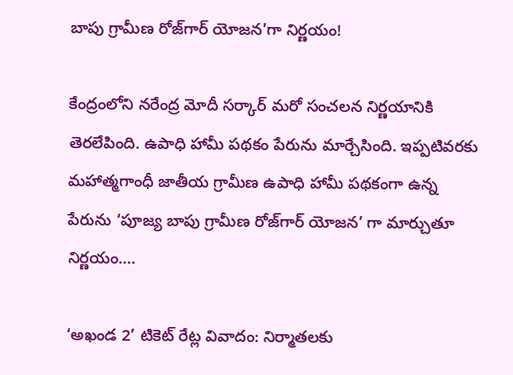బాపు గ్రామీణ రోజ్‌గార్ యోజన’గా నిర్ణయం!

కేంద్రంలోని నరేంద్ర మోదీ సర్కార్ మరో సంచలన నిర్ణయానికి తెరలేపింది. ఉపాధి హామీ పథకం పేరును మార్చేసింది. ఇప్పటివరకు మహాత్మగాంధీ జాతీయ గ్రామీణ ఉపాధి హామీ పథకంగా ఉన్న పేరును ‘పూజ్య బాపు గ్రామీణ రోజ్‌గార్ యోజన’ గా మార్చుతూ నిర్ణయం….

‘అఖండ 2’ టికెట్ రేట్ల వివాదం: నిర్మాతలకు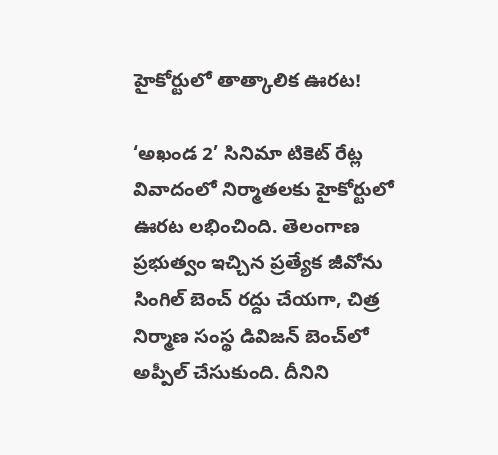హైకోర్టులో తాత్కాలిక ఊరట!

‘అఖండ 2’ సినిమా టికెట్ రేట్ల వివాదంలో నిర్మాతలకు హైకోర్టులో ఊరట లభించింది. తెలంగాణ ప్రభుత్వం ఇచ్చిన ప్రత్యేక జీవోను సింగిల్ బెంచ్ రద్దు చేయగా, చిత్ర నిర్మాణ సంస్థ డివిజన్‌ బెంచ్‌లో అప్పీల్‌ చేసుకుంది. దీనిని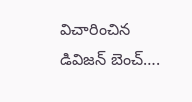విచారించిన డివిజన్ బెంచ్….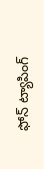ఫోన్ ట్యాపింగ్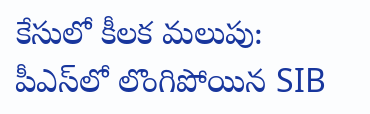కేసులో కీలక మలుపు: పీఎస్‌లో లొంగిపోయిన SIB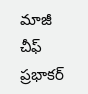మాజీ చీఫ్ ప్రభాకర్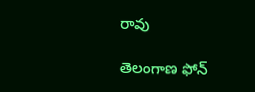రావు

తెలంగాణ ఫోన్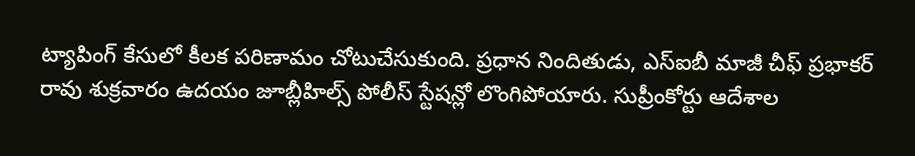ట్యాపింగ్ కేసులో కీలక పరిణామం చోటుచేసుకుంది. ప్రధాన నిందితుడు, ఎస్ఐబీ మాజీ చీఫ్ ప్రభాకర్ రావు శుక్రవారం ఉదయం జూబ్లీహిల్స్ పోలీస్ స్టేషన్లో లొంగిపోయారు. సుప్రీంకోర్టు ఆదేశాల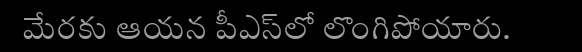మేరకు ఆయన పీఎస్‌లో లొంగిపోయారు.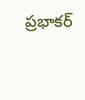ప్రభాకర్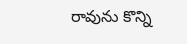రావును కొన్ని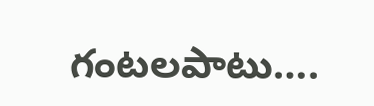గంటలపాటు….